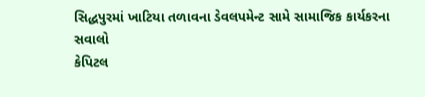સિદ્ધપુરમાં ખાટિયા તળાવના ડેવલપમેન્ટ સામે સામાજિક કાર્યકરના સવાલો
કેપિટલ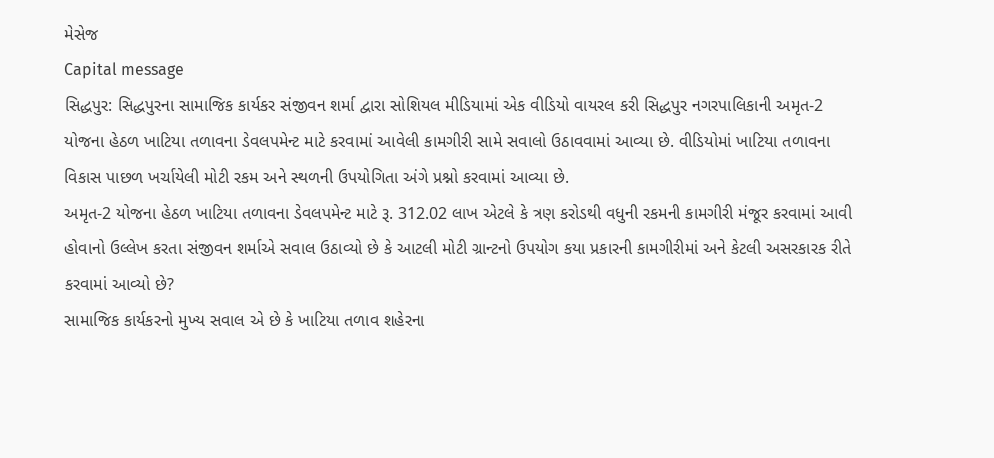મેસેજ
Capital message
સિદ્ધપુર: સિદ્ધપુરના સામાજિક કાર્યકર સંજીવન શર્મા દ્વારા સોશિયલ મીડિયામાં એક વીડિયો વાયરલ કરી સિદ્ધપુર નગરપાલિકાની અમૃત-2 યોજના હેઠળ ખાટિયા તળાવના ડેવલપમેન્ટ માટે કરવામાં આવેલી કામગીરી સામે સવાલો ઉઠાવવામાં આવ્યા છે. વીડિયોમાં ખાટિયા તળાવના વિકાસ પાછળ ખર્ચાયેલી મોટી રકમ અને સ્થળની ઉપયોગિતા અંગે પ્રશ્નો કરવામાં આવ્યા છે.
અમૃત-2 યોજના હેઠળ ખાટિયા તળાવના ડેવલપમેન્ટ માટે રૂ. 312.02 લાખ એટલે કે ત્રણ કરોડથી વધુની રકમની કામગીરી મંજૂર કરવામાં આવી હોવાનો ઉલ્લેખ કરતા સંજીવન શર્માએ સવાલ ઉઠાવ્યો છે કે આટલી મોટી ગ્રાન્ટનો ઉપયોગ કયા પ્રકારની કામગીરીમાં અને કેટલી અસરકારક રીતે કરવામાં આવ્યો છે?
સામાજિક કાર્યકરનો મુખ્ય સવાલ એ છે કે ખાટિયા તળાવ શહેરના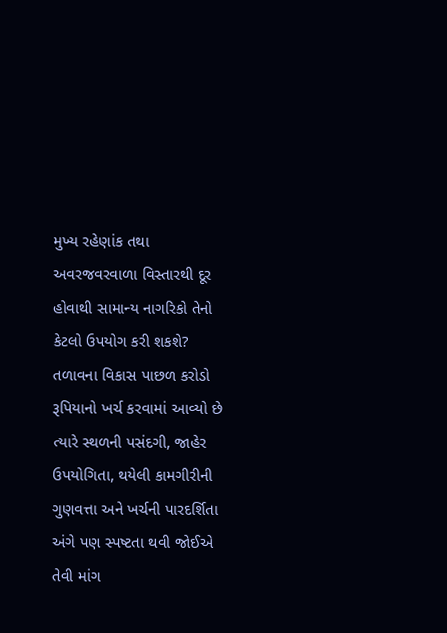મુખ્ય રહેણાંક તથા અવરજવરવાળા વિસ્તારથી દૂર હોવાથી સામાન્ય નાગરિકો તેનો કેટલો ઉપયોગ કરી શકશે? તળાવના વિકાસ પાછળ કરોડો રૂપિયાનો ખર્ચ કરવામાં આવ્યો છે ત્યારે સ્થળની પસંદગી, જાહેર ઉપયોગિતા, થયેલી કામગીરીની ગુણવત્તા અને ખર્ચની પારદર્શિતા અંગે પણ સ્પષ્ટતા થવી જોઈએ તેવી માંગ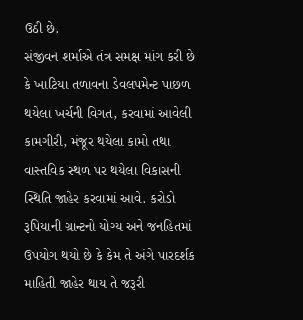ઉઠી છે.
સંજીવન શર્માએ તંત્ર સમક્ષ માંગ કરી છે કે ખાટિયા તળાવના ડેવલપમેન્ટ પાછળ થયેલા ખર્ચની વિગત, કરવામાં આવેલી કામગીરી, મંજૂર થયેલા કામો તથા વાસ્તવિક સ્થળ પર થયેલા વિકાસની સ્થિતિ જાહેર કરવામાં આવે. કરોડો રૂપિયાની ગ્રાન્ટનો યોગ્ય અને જનહિતમાં ઉપયોગ થયો છે કે કેમ તે અંગે પારદર્શક માહિતી જાહેર થાય તે જરૂરી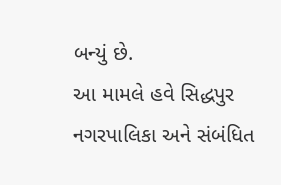બન્યું છે.
આ મામલે હવે સિદ્ધપુર નગરપાલિકા અને સંબંધિત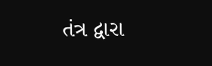તંત્ર દ્વારા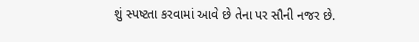શું સ્પષ્ટતા કરવામાં આવે છે તેના પર સૌની નજર છે.